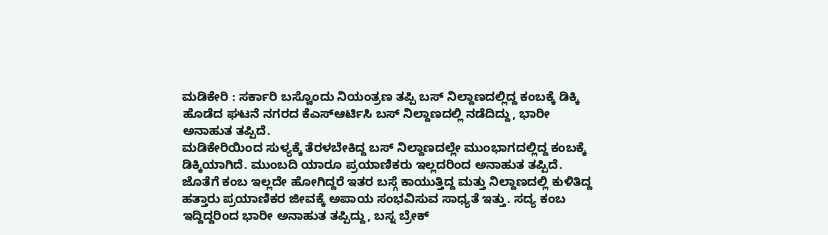ಮಡಿಕೇರಿ : ಸರ್ಕಾರಿ ಬಸ್ವೊಂದು ನಿಯಂತ್ರಣ ತಪ್ಪಿ ಬಸ್ ನಿಲ್ದಾಣದಲ್ಲಿದ್ದ ಕಂಬಕ್ಕೆ ಡಿಕ್ಕಿ ಹೊಡೆದ ಘಟನೆ ನಗರದ ಕೆಎಸ್ಆರ್ಟಿಸಿ ಬಸ್ ನಿಲ್ದಾಣದಲ್ಲಿ ನಡೆದಿದ್ದು, ಭಾರೀ ಅನಾಹುತ ತಪ್ಪಿದೆ.
ಮಡಿಕೇರಿಯಿಂದ ಸುಳ್ಯಕ್ಕೆ ತೆರಳಬೇಕಿದ್ದ ಬಸ್ ನಿಲ್ದಾಣದಲ್ಲೇ ಮುಂಭಾಗದಲ್ಲಿದ್ದ ಕಂಬಕ್ಕೆ ಡಿಕ್ಕಿಯಾಗಿದೆ. ಮುಂಬದಿ ಯಾರೂ ಪ್ರಯಾಣಿಕರು ಇಲ್ಲದರಿಂದ ಅನಾಹುತ ತಪ್ಪಿದೆ. ಜೊತೆಗೆ ಕಂಬ ಇಲ್ಲದೇ ಹೋಗಿದ್ದರೆ ಇತರ ಬಸ್ಗೆ ಕಾಯುತ್ತಿದ್ದ ಮತ್ತು ನಿಲ್ದಾಣದಲ್ಲಿ ಕುಳಿತಿದ್ದ ಹತ್ತಾರು ಪ್ರಯಾಣಿಕರ ಜೀವಕ್ಕೆ ಅಪಾಯ ಸಂಭವಿಸುವ ಸಾಧ್ಯತೆ ಇತ್ತು. ಸದ್ಯ ಕಂಬ ಇದ್ದಿದ್ದರಿಂದ ಭಾರೀ ಅನಾಹುತ ತಪ್ಪಿದ್ದು, ಬಸ್ನ ಬ್ರೇಕ್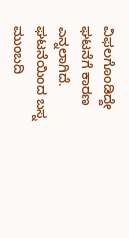ವಿಫಲಗೊಂಡಿದ್ದೇ ಘಟನೆಗೆ ಕಾರಣ ಎನ್ನಲಾಗಿದೆ. ಘಟನೆಯಿಂದ ಬಸ್ನ ಮುಂಬದಿ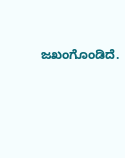ಜಖಂಗೊಂಡಿದೆ.